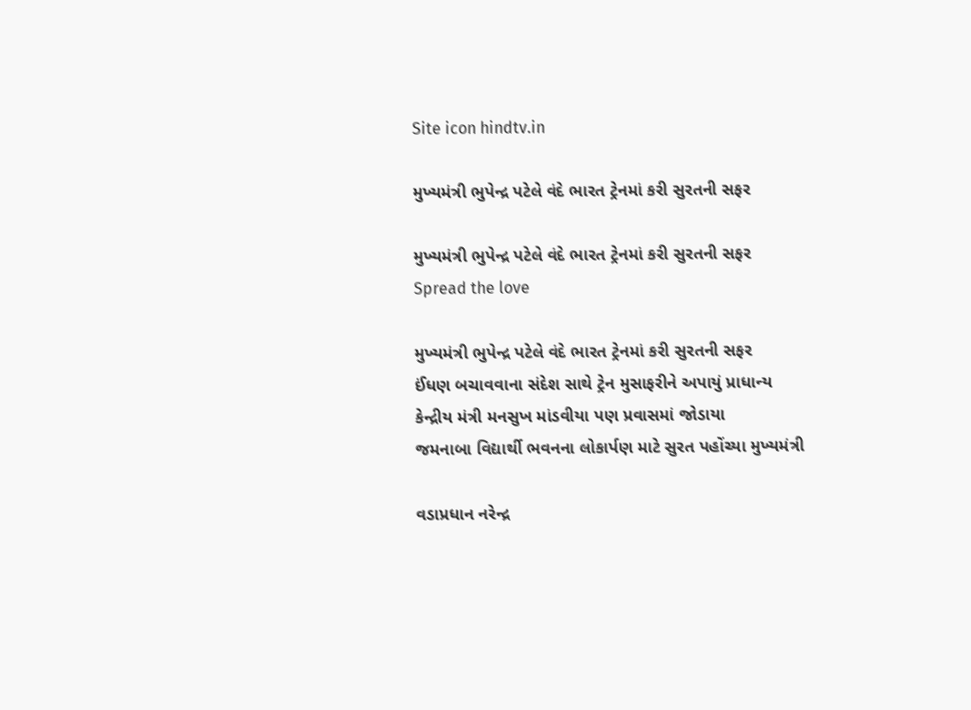Site icon hindtv.in

મુખ્યમંત્રી ભુપેન્દ્ર પટેલે વંદે ભારત ટ્રેનમાં કરી સુરતની સફર

મુખ્યમંત્રી ભુપેન્દ્ર પટેલે વંદે ભારત ટ્રેનમાં કરી સુરતની સફર
Spread the love

મુખ્યમંત્રી ભુપેન્દ્ર પટેલે વંદે ભારત ટ્રેનમાં કરી સુરતની સફર
ઈંધણ બચાવવાના સંદેશ સાથે ટ્રેન મુસાફરીને અપાયું પ્રાધાન્ય
કેન્દ્રીય મંત્રી મનસુખ માંડવીયા પણ પ્રવાસમાં જોડાયા
જમનાબા વિદ્યાર્થી ભવનના લોકાર્પણ માટે સુરત પહોંચ્યા મુખ્યમંત્રી

વડાપ્રધાન નરેન્દ્ર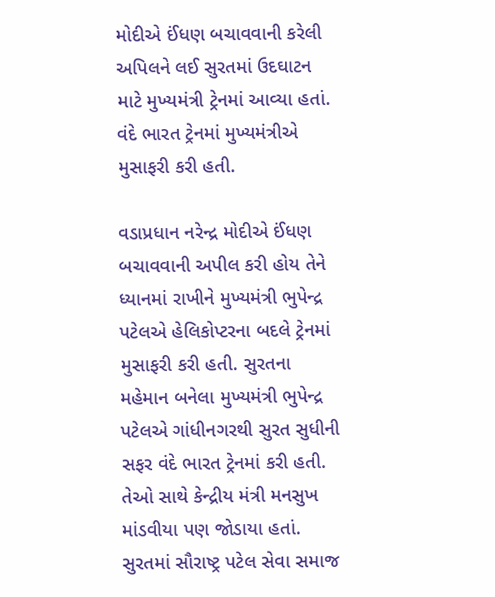મોદીએ ઈંધણ બચાવવાની કરેલી અપિલને લઈ સુરતમાં ઉદઘાટન માટે મુખ્યમંત્રી ટ્રેનમાં આવ્યા હતાં. વંદે ભારત ટ્રેનમાં મુખ્યમંત્રીએ મુસાફરી કરી હતી.

વડાપ્રધાન નરેન્દ્ર મોદીએ ઈંધણ બચાવવાની અપીલ કરી હોય તેને ધ્યાનમાં રાખીને મુખ્યમંત્રી ભુપેન્દ્ર પટેલએ હેલિકોપ્ટરના બદલે ટ્રેનમાં મુસાફરી કરી હતી. સુરતના મહેમાન બનેલા મુખ્યમંત્રી ભુપેન્દ્ર પટેલએ ગાંધીનગરથી સુરત સુધીની સફર વંદે ભારત ટ્રેનમાં કરી હતી. તેઓ સાથે કેન્દ્રીય મંત્રી મનસુખ માંડવીયા પણ જોડાયા હતાં. સુરતમાં સૌરાષ્ટ્ર પટેલ સેવા સમાજ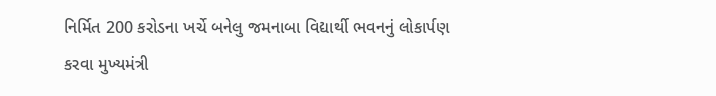નિર્મિત 200 કરોડના ખર્ચે બનેલુ જમનાબા વિદ્યાર્થી ભવનનું લોકાર્પણ કરવા મુખ્યમંત્રી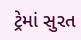ટ્રેમાં સુરત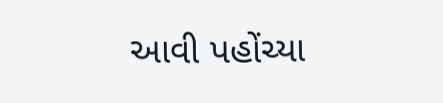આવી પહોંચ્યા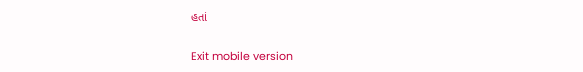હતાં

Exit mobile version